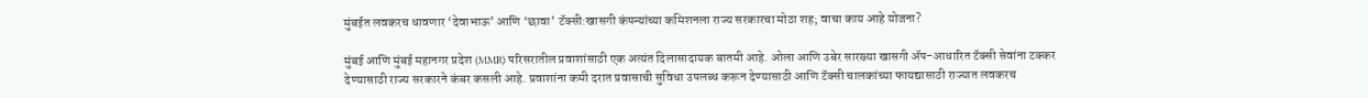मुंबईत लवकरच धावणार ‘देवाभाऊ’ आणि ‘छावा’ टॅक्सी:खासगी कंपन्यांच्या कमिशनला राज्य सरकारचा मोठा शह; वाचा काय आहे योजना?

मुंबई आणि मुंबई महानगर प्रदेश (MMR) परिसरातील प्रवाशांसाठी एक अत्यंत दिलासादायक बातमी आहे. ओला आणि उबेर सारख्या खासगी ॲप-आधारित टॅक्सी सेवांना टक्कर देण्यासाठी राज्य सरकारने कंबर कसली आहे. प्रवाशांना कमी दरात प्रवासाची सुविधा उपलब्ध करून देण्यासाठी आणि टॅक्सी चालकांच्या फायद्यासाठी राज्यात लवकरच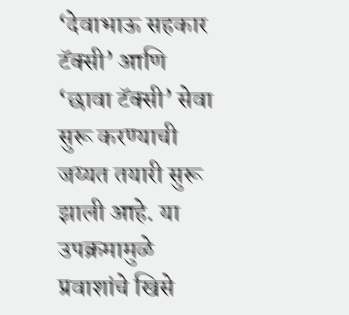‘देवाभाऊ सहकार टॅक्सी’ आणि ‘छावा टॅक्सी’ सेवा सुरू करण्याची जय्यत तयारी सुरू झाली आहे. या उपक्रमामुळे प्रवाशांचे खिसे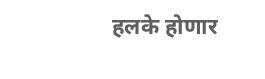हलके होणार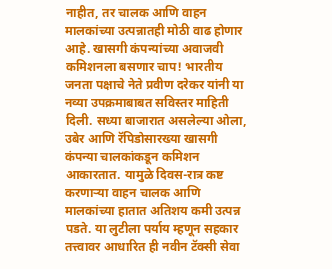नाहीत, तर चालक आणि वाहन मालकांच्या उत्पन्नातही मोठी वाढ होणार आहे. खासगी कंपन्यांच्या अवाजवी कमिशनला बसणार चाप! भारतीय जनता पक्षाचे नेते प्रवीण दरेकर यांनी या नव्या उपक्रमाबाबत सविस्तर माहिती दिली. सध्या बाजारात असलेल्या ओला, उबेर आणि रॅपिडोसारख्या खासगी कंपन्या चालकांकडून कमिशन आकारतात. यामुळे दिवस-रात्र कष्ट करणाऱ्या वाहन चालक आणि मालकांच्या हातात अतिशय कमी उत्पन्न पडते. या लुटीला पर्याय म्हणून सहकार तत्त्वावर आधारित ही नवीन टॅक्सी सेवा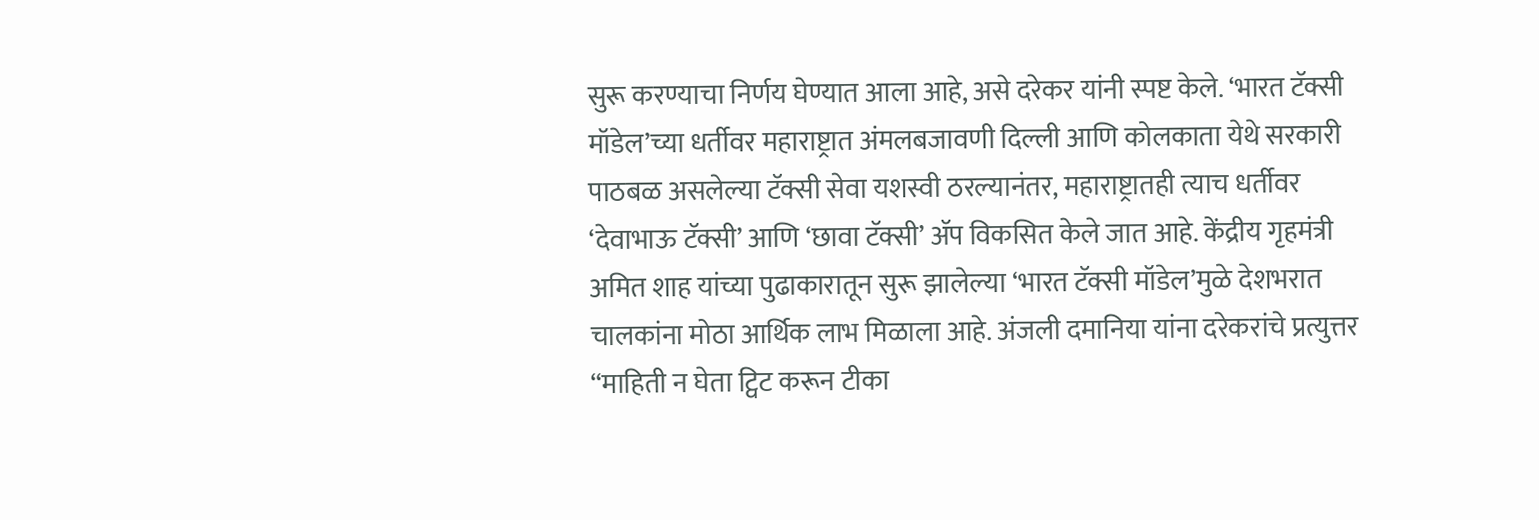सुरू करण्याचा निर्णय घेण्यात आला आहे, असे दरेकर यांनी स्पष्ट केले. ‘भारत टॅक्सी मॉडेल’च्या धर्तीवर महाराष्ट्रात अंमलबजावणी दिल्ली आणि कोलकाता येथे सरकारी पाठबळ असलेल्या टॅक्सी सेवा यशस्वी ठरल्यानंतर, महाराष्ट्रातही त्याच धर्तीवर ‘देवाभाऊ टॅक्सी’ आणि ‘छावा टॅक्सी’ ॲप विकसित केले जात आहे. केंद्रीय गृहमंत्री अमित शाह यांच्या पुढाकारातून सुरू झालेल्या ‘भारत टॅक्सी मॉडेल’मुळे देशभरात चालकांना मोठा आर्थिक लाभ मिळाला आहे. अंजली दमानिया यांना दरेकरांचे प्रत्युत्तर “माहिती न घेता ट्विट करून टीका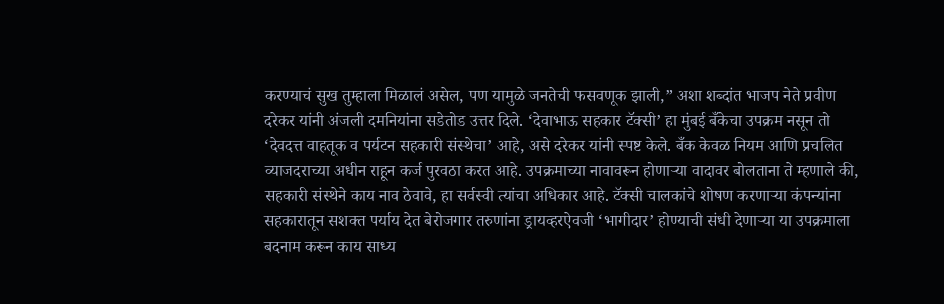करण्याचं सुख तुम्हाला मिळालं असेल, पण यामुळे जनतेची फसवणूक झाली,” अशा शब्दांत भाजप नेते प्रवीण दरेकर यांनी अंजली दमनियांना सडेतोड उत्तर दिले. ‘देवाभाऊ सहकार टॅक्सी’ हा मुंबई बँकेचा उपक्रम नसून तो ‘देवदत्त वाहतूक व पर्यटन सहकारी संस्थेचा’ आहे, असे दरेकर यांनी स्पष्ट केले. बँक केवळ नियम आणि प्रचलित व्याजदराच्या अधीन राहून कर्ज पुरवठा करत आहे. उपक्रमाच्या नावावरून होणाऱ्या वादावर बोलताना ते म्हणाले की, सहकारी संस्थेने काय नाव ठेवावे, हा सर्वस्वी त्यांचा अधिकार आहे. टॅक्सी चालकांचे शोषण करणाऱ्या कंपन्यांना सहकारातून सशक्त पर्याय देत बेरोजगार तरुणांना ड्रायव्हरऐवजी ‘भागीदार’ होण्याची संधी देणाऱ्या या उपक्रमाला बदनाम करून काय साध्य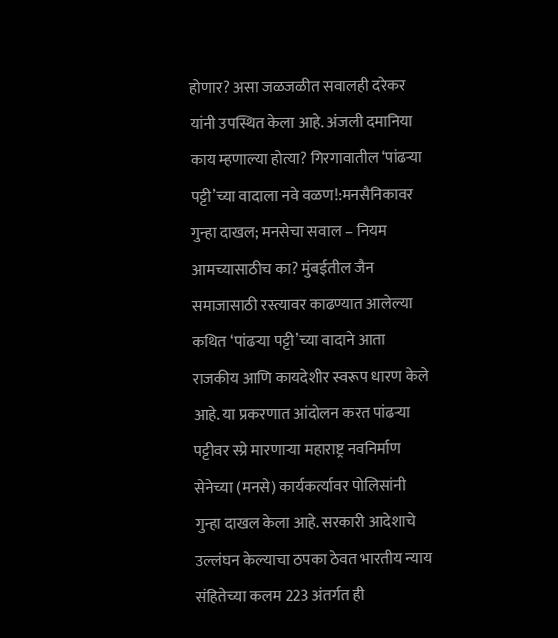होणार? असा जळजळीत सवालही दरेकर यांनी उपस्थित केला आहे. अंजली दमानिया काय म्हणाल्या होत्या? गिरगावातील ‘पांढऱ्या पट्टी’च्या वादाला नवे वळण!:मनसैनिकावर गुन्हा दाखल; मनसेचा सवाल – नियम आमच्यासाठीच का? मुंबईतील जैन समाजासाठी रस्त्यावर काढण्यात आलेल्या कथित ‘पांढऱ्या पट्टी’च्या वादाने आता राजकीय आणि कायदेशीर स्वरूप धारण केले आहे. या प्रकरणात आंदोलन करत पांढऱ्या पट्टीवर स्प्रे मारणाऱ्या महाराष्ट्र नवनिर्माण सेनेच्या (मनसे) कार्यकर्त्यावर पोलिसांनी गुन्हा दाखल केला आहे. सरकारी आदेशाचे उल्लंघन केल्याचा ठपका ठेवत भारतीय न्याय संहितेच्या कलम 223 अंतर्गत ही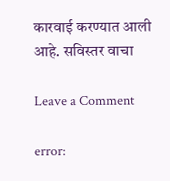कारवाई करण्यात आली आहे. सविस्तर वाचा

Leave a Comment

error: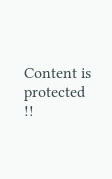Content is protected !!